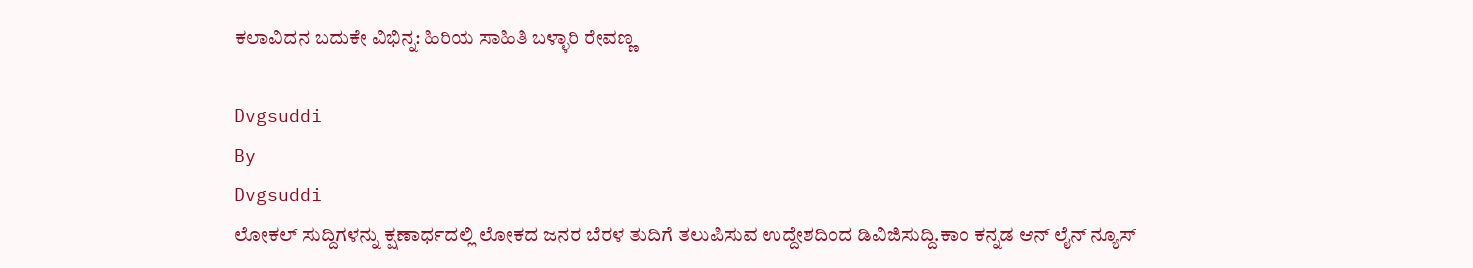ಕಲಾವಿದನ ಬದುಕೇ ವಿಭಿನ್ನ: ಹಿರಿಯ ಸಾಹಿತಿ ಬಳ್ಳಾರಿ ರೇವಣ್ಣ

Dvgsuddi
By
Dvgsuddi
ಲೋಕಲ್ ಸುದ್ದಿಗಳನ್ನು ಕ್ಷಣಾರ್ಧದಲ್ಲಿ ಲೋಕದ ಜನರ ಬೆರಳ ತುದಿಗೆ ತಲುಪಿಸುವ ಉದ್ದೇಶದಿಂದ ಡಿವಿಜಿಸುದ್ದಿ.ಕಾಂ ಕನ್ನಡ ಆನ್ ಲೈನ್ ನ್ಯೂಸ್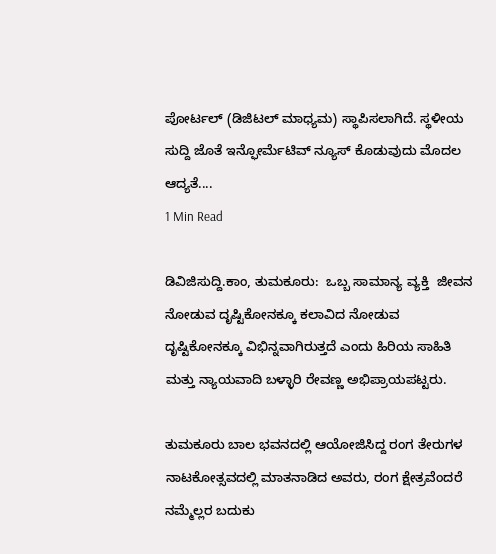ಪೋರ್ಟಲ್ (ಡಿಜಿಟಲ್ ಮಾಧ್ಯಮ) ಸ್ಥಾಪಿಸಲಾಗಿದೆ. ಸ್ಥಳೀಯ ಸುದ್ದಿ ಜೊತೆ ಇನ್ಫೋರ್ಮೆಟಿವ್ ನ್ಯೂಸ್ ಕೊಡುವುದು ಮೊದಲ ಆದ್ಯತೆ....
1 Min Read

ಡಿವಿಜಿಸುದ್ದಿ.ಕಾಂ, ತುಮಕೂರು:  ಒಬ್ಬ ಸಾಮಾನ್ಯ ವ್ಯಕ್ತಿ  ಜೀವನ ನೋಡುವ ದೃಷ್ಟಿಕೋನಕ್ಕೂ ಕಲಾವಿದ ನೋಡುವ ದೃಷ್ಟಿಕೋನಕ್ಕೂ ವಿಭಿನ್ನವಾಗಿರುತ್ತದೆ ಎಂದು ಹಿರಿಯ ಸಾಹಿತಿ ಮತ್ತು ನ್ಯಾಯವಾದಿ ಬಳ್ಳಾರಿ ರೇವಣ್ಣ ಅಭಿಪ್ರಾಯಪಟ್ಟರು.

ತುಮಕೂರು ಬಾಲ ಭವನದಲ್ಲಿ ಆಯೋಜಿಸಿದ್ದ ರಂಗ ತೇರುಗಳ ನಾಟಕೋತ್ಸವದಲ್ಲಿ ಮಾತನಾಡಿದ ಅವರು, ರಂಗ ಕ್ಷೇತ್ರವೆಂದರೆ  ನಮ್ಮೆಲ್ಲರ ಬದುಕು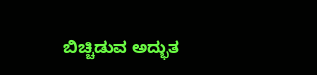ಬಿಚ್ಚಿಡುವ ಅದ್ಭುತ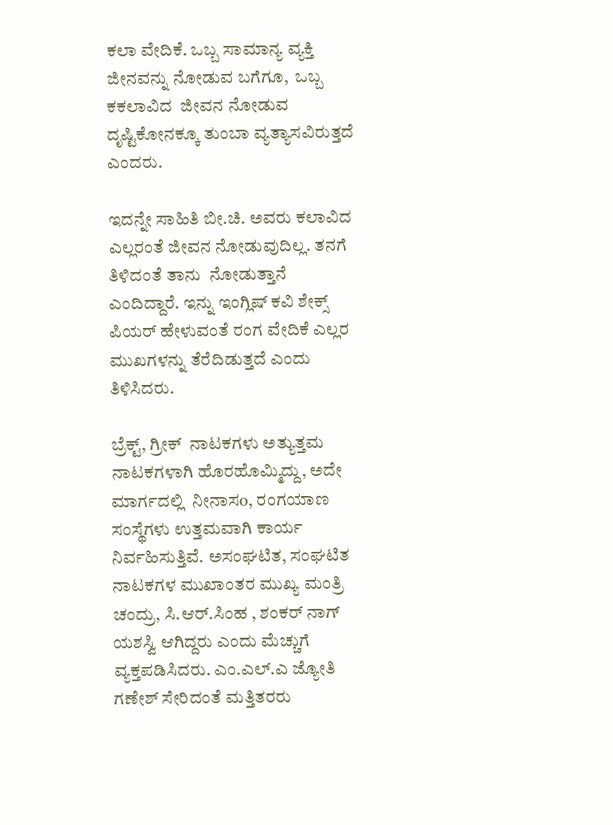ಕಲಾ ವೇದಿಕೆ. ಒಬ್ಬ ಸಾಮಾನ್ಯ ವ್ಯಕ್ತಿ ಜೀನವನ್ನು ನೋಡುವ ಬಗೆಗೂ,  ಒಬ್ಬ ಕಕಲಾವಿದ  ಜೀವನ ನೋಡುವ ದೃಷ್ಟಿಕೋನಕ್ಕೂ ತುಂಬಾ ವ್ಯತ್ಯಾಸವಿರುತ್ತದೆ ಎಂದರು.

ಇದನ್ನೇ ಸಾಹಿತಿ ಬೀ.ಚಿ. ಅವರು ಕಲಾವಿದ ಎಲ್ಲರಂತೆ ಜೀವನ ನೋಡುವುದಿಲ್ಲ. ತನಗೆ ತಿಳಿದಂತೆ ತಾನು  ನೋಡುತ್ತಾನೆ ಎಂದಿದ್ದಾರೆ. ಇನ್ನು ಇಂಗ್ಲಿಷ್ ಕವಿ ಶೇಕ್ಸ್ ಪಿಯರ್ ಹೇಳುವಂತೆ ರಂಗ ವೇದಿಕೆ ಎಲ್ಲರ ಮುಖಗಳನ್ನು ತೆರೆದಿಡುತ್ತದೆ ಎಂದು ತಿಳಿಸಿದರು.

ಬ್ರೆಕ್ಟ್, ಗ್ರೀಕ್  ನಾಟಕಗಳು ಅತ್ಯುತ್ತಮ ನಾಟಕಗಳಾಗಿ ಹೊರಹೊಮ್ಮಿದ್ದು, ಅದೇ ಮಾರ್ಗದಲ್ಲಿ  ನೀನಾಸo, ರಂಗಯಾಣ ಸಂಸ್ಥೆಗಳು ಉತ್ತಮವಾಗಿ ಕಾರ್ಯ ನಿರ್ವಹಿಸುತ್ತಿವೆ. ಅಸಂಘಟಿತ, ಸಂಘಟಿತ ನಾಟಕಗಳ ಮುಖಾಂತರ ಮುಖ್ಯ ಮಂತ್ರಿ ಚಂದ್ರು, ಸಿ.ಆರ್.ಸಿಂಹ , ಶಂಕರ್ ನಾಗ್ ಯಶಸ್ವಿ ಆಗಿದ್ದರು ಎಂದು ಮೆಚ್ಚುಗೆ ವ್ಯಕ್ತಪಡಿಸಿದರು. ಎಂ.ಎಲ್.ಎ ಜ್ಯೋತಿ ಗಣೇಶ್ ಸೇರಿದಂತೆ ಮತ್ತಿತರರು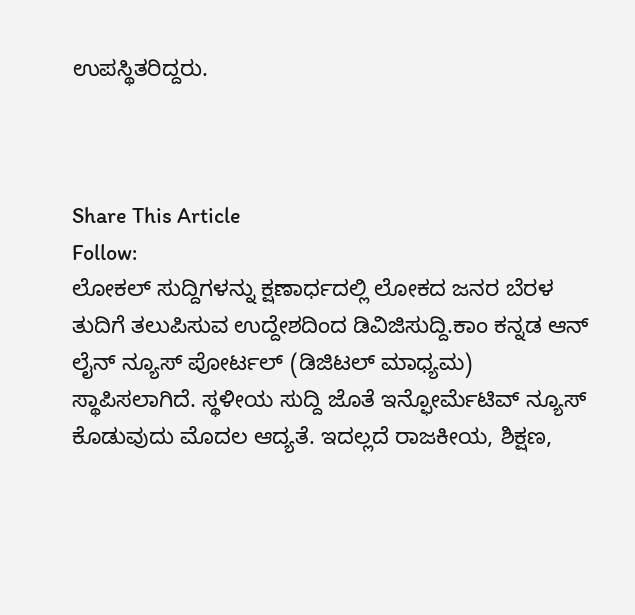ಉಪಸ್ಥಿತರಿದ್ದರು.



Share This Article
Follow:
ಲೋಕಲ್ ಸುದ್ದಿಗಳನ್ನು ಕ್ಷಣಾರ್ಧದಲ್ಲಿ ಲೋಕದ ಜನರ ಬೆರಳ ತುದಿಗೆ ತಲುಪಿಸುವ ಉದ್ದೇಶದಿಂದ ಡಿವಿಜಿಸುದ್ದಿ.ಕಾಂ ಕನ್ನಡ ಆನ್ ಲೈನ್ ನ್ಯೂಸ್ ಪೋರ್ಟಲ್ (ಡಿಜಿಟಲ್ ಮಾಧ್ಯಮ) ಸ್ಥಾಪಿಸಲಾಗಿದೆ. ಸ್ಥಳೀಯ ಸುದ್ದಿ ಜೊತೆ ಇನ್ಫೋರ್ಮೆಟಿವ್ ನ್ಯೂಸ್ ಕೊಡುವುದು ಮೊದಲ ಆದ್ಯತೆ. ಇದಲ್ಲದೆ ರಾಜಕೀಯ, ಶಿಕ್ಷಣ,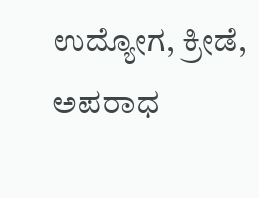ಉದ್ಯೋಗ, ಕ್ರೀಡೆ, ಅಪರಾಧ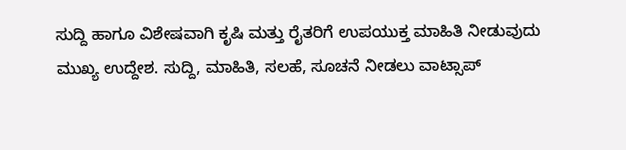ಸುದ್ದಿ ಹಾಗೂ ವಿಶೇಷವಾಗಿ ಕೃಷಿ ಮತ್ತು ರೈತರಿಗೆ ಉಪಯುಕ್ತ ಮಾಹಿತಿ ನೀಡುವುದು ಮುಖ್ಯ ಉದ್ದೇಶ. ಸುದ್ದಿ, ಮಾಹಿತಿ, ಸಲಹೆ, ಸೂಚನೆ ನೀಡಲು ವಾಟ್ಸಾಪ್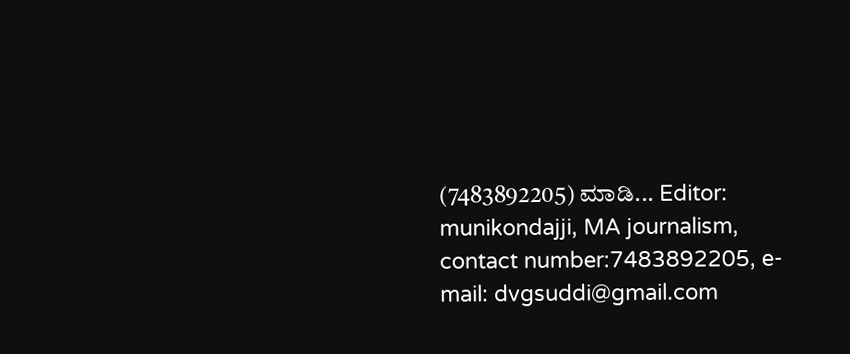(7483892205) ಮಾಡಿ... Editor: munikondajji, MA journalism, contact number:7483892205, e-mail: dvgsuddi@gmail.com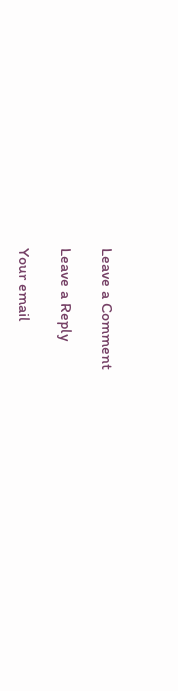Leave a Comment

Leave a Reply

Your email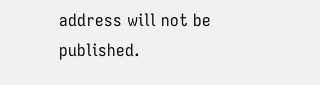address will not be published.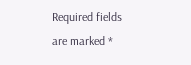Required fields are marked *